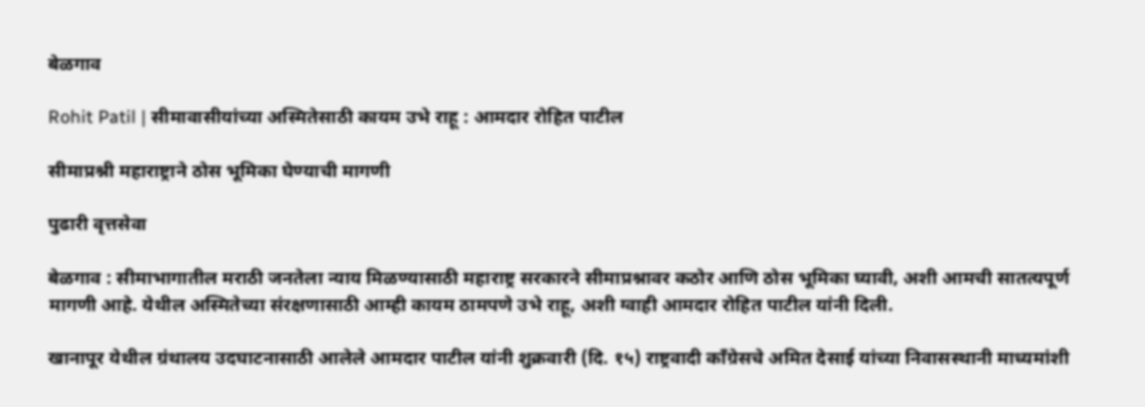बेळगाव

Rohit Patil | सीमावासीयांच्या अस्मितेसाठी कायम उभे राहू : आमदार रोहित पाटील

सीमाप्रश्नी महाराष्ट्राने ठोस भूमिका घेण्याची मागणी

पुढारी वृत्तसेवा

बेळगाव : सीमाभागातील मराठी जनतेला न्याय मिळण्यासाठी महाराष्ट्र सरकारने सीमाप्रश्नावर कठोर आणि ठोस भूमिका घ्यावी, अशी आमची सातत्यपूर्ण मागणी आहे. येथील अस्मितेच्या संरक्षणासाठी आम्ही कायम ठामपणे उभे राहू, अशी ग्वाही आमदार रोहित पाटील यांनी दिली.

खानापूर येथील ग्रंथालय उदघाटनासाठी आलेले आमदार पाटील यांनी शुक्रवारी (दि. १५) राष्ट्रवादी काँग्रेसचे अमित देसाई यांच्या निवासस्थानी माध्यमांशी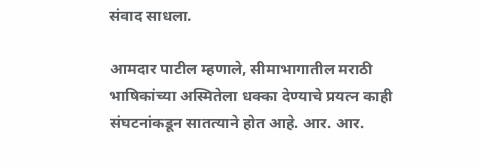संवाद साधला.

आमदार पाटील म्हणाले, सीमाभागातील मराठी भाषिकांच्या अस्मितेला धक्का देण्याचे प्रयत्न काही संघटनांकडून सातत्याने होत आहे. आर. आर.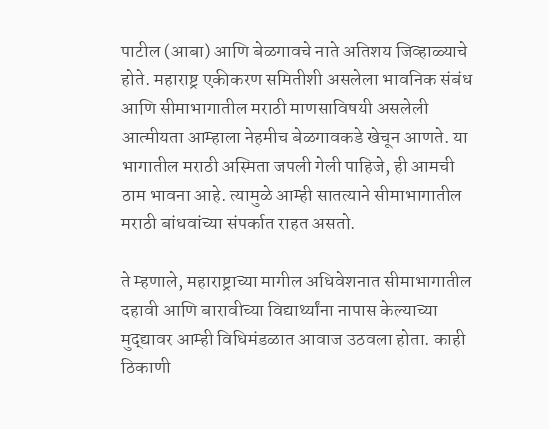पाटील (आबा) आणि बेळगावचे नाते अतिशय जिव्हाळ्याचे होते. महाराष्ट्र एकीकरण समितीशी असलेला भावनिक संबंध आणि सीमाभागातील मराठी माणसाविषयी असलेली आत्मीयता आम्हाला नेहमीच बेळगावकडे खेचून आणते. या भागातील मराठी अस्मिता जपली गेली पाहिजे, ही आमची ठाम भावना आहे. त्यामुळे आम्ही सातत्याने सीमाभागातील मराठी बांधवांच्या संपर्कात राहत असतो.

ते म्हणाले, महाराष्ट्राच्या मागील अधिवेशनात सीमाभागातील दहावी आणि बारावीच्या विद्यार्थ्यांना नापास केल्याच्या मुद्द्यावर आम्ही विधिमंडळात आवाज उठवला होता. काही ठिकाणी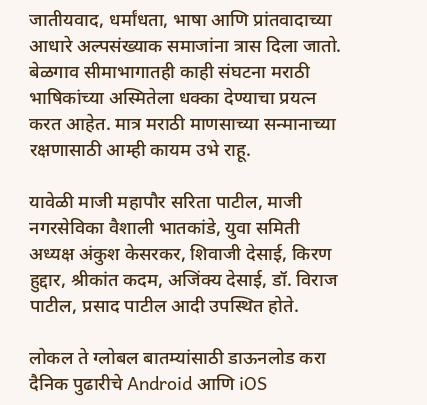जातीयवाद, धर्मांधता, भाषा आणि प्रांतवादाच्या आधारे अल्पसंख्याक समाजांना त्रास दिला जातो. बेळगाव सीमाभागातही काही संघटना मराठी भाषिकांच्या अस्मितेला धक्का देण्याचा प्रयत्न करत आहेत. मात्र मराठी माणसाच्या सन्मानाच्या रक्षणासाठी आम्ही कायम उभे राहू.

यावेळी माजी महापौर सरिता पाटील, माजी नगरसेविका वैशाली भातकांडे, युवा समिती अध्यक्ष अंकुश केसरकर, शिवाजी देसाई, किरण हुद्दार, श्रीकांत कदम, अजिंक्य देसाई, डॉ. विराज पाटील, प्रसाद पाटील आदी उपस्थित होते.

लोकल ते ग्लोबल बातम्यांसाठी डाऊनलोड करा दैनिक पुढारीचे Android आणि iOS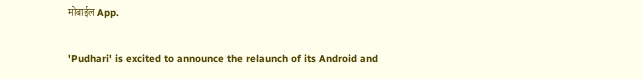मोबाईल App.

'Pudhari' is excited to announce the relaunch of its Android and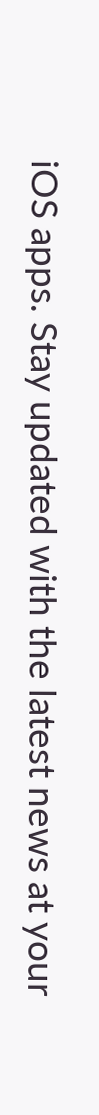iOS apps. Stay updated with the latest news at your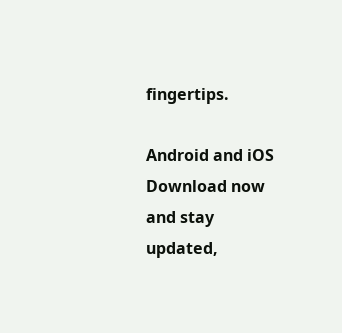fingertips.

Android and iOS Download now and stay updated,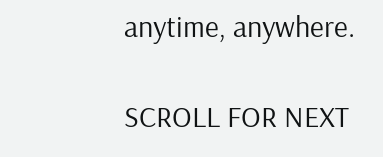anytime, anywhere.

SCROLL FOR NEXT